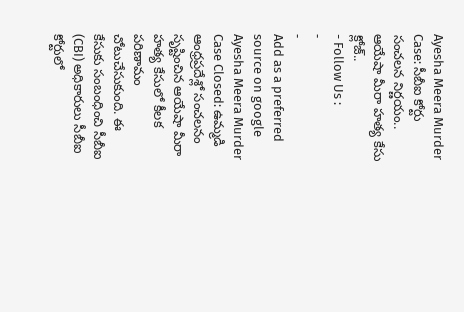Ayesha Meera Murder Case: సీబీఐ కోర్టు సంచలన నిర్ణయం.. ఆయేషా మీరా హత్య కేసు క్లోజ్..
- Follow Us :
-
-
Add as a preferred
source on google
Ayesha Meera Murder Case Closed: ఉమ్మడి ఆంధ్రప్రదేశ్లో సంచలనం సృష్టించిన ఆయేషా మీరా హత్య కేసులో కీలక పరిణామం చోటుచేసుకుంది. ఈ కేసుకు సంబంధించి సీబీఐ (CBI) అధికారులు సీబీఐ కోర్టులో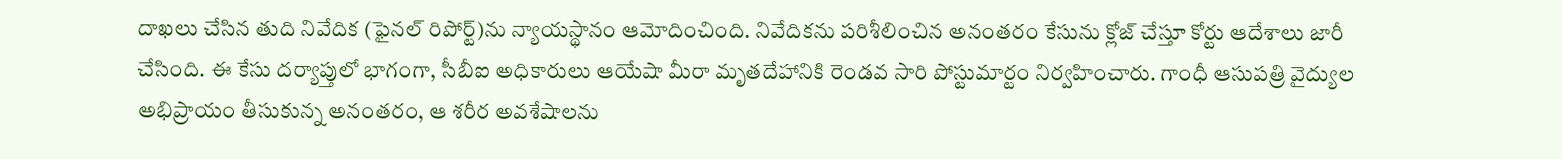దాఖలు చేసిన తుది నివేదిక (ఫైనల్ రిపోర్ట్)ను న్యాయస్థానం ఆమోదించింది. నివేదికను పరిశీలించిన అనంతరం కేసును క్లోజ్ చేస్తూ కోర్టు ఆదేశాలు జారీ చేసింది. ఈ కేసు దర్యాప్తులో భాగంగా, సీబీఐ అధికారులు ఆయేషా మీరా మృతదేహానికి రెండవ సారి పోస్టుమార్టం నిర్వహించారు. గాంధీ ఆసుపత్రి వైద్యుల అభిప్రాయం తీసుకున్న అనంతరం, ఆ శరీర అవశేషాలను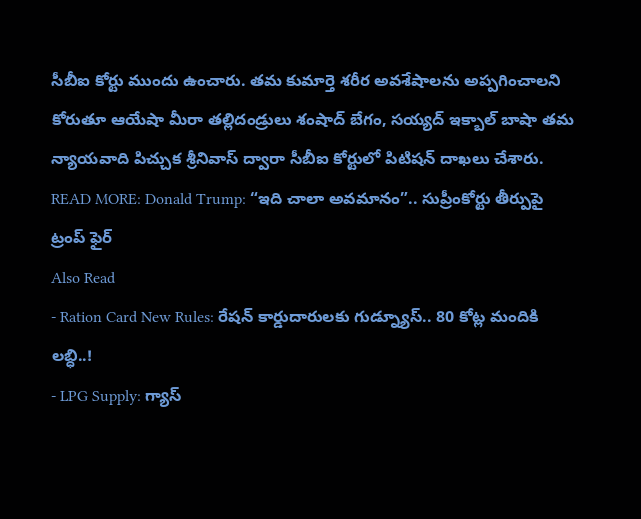సీబీఐ కోర్టు ముందు ఉంచారు. తమ కుమార్తె శరీర అవశేషాలను అప్పగించాలని కోరుతూ ఆయేషా మీరా తల్లిదండ్రులు శంషాద్ బేగం, సయ్యద్ ఇక్బాల్ బాషా తమ న్యాయవాది పిచ్చుక శ్రీనివాస్ ద్వారా సీబీఐ కోర్టులో పిటిషన్ దాఖలు చేశారు.
READ MORE: Donald Trump: “ఇది చాలా అవమానం”.. సుప్రీంకోర్టు తీర్పుపై ట్రంప్ ఫైర్
Also Read
- Ration Card New Rules: రేషన్ కార్డుదారులకు గుడ్న్యూస్.. 80 కోట్ల మందికి లబ్ధి..!
- LPG Supply: గ్యాస్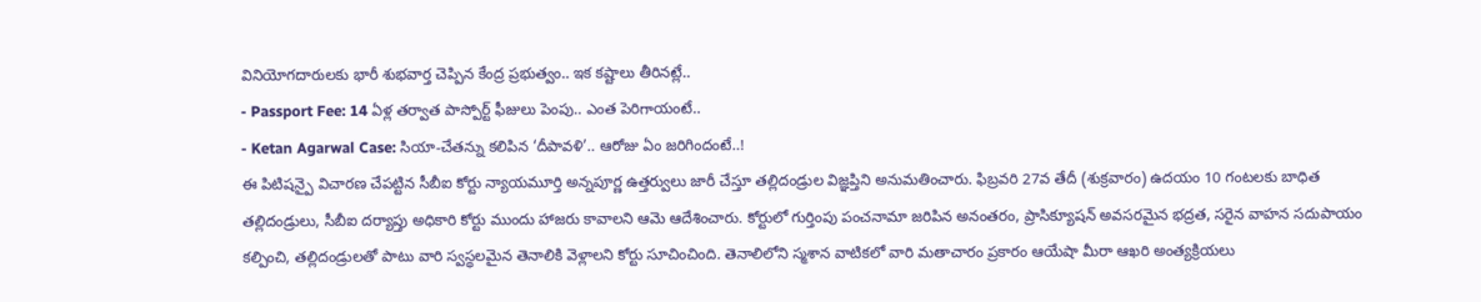వినియోగదారులకు భారీ శుభవార్త చెప్పిన కేంద్ర ప్రభుత్వం.. ఇక కష్టాలు తీరినట్లే..
- Passport Fee: 14 ఏళ్ల తర్వాత పాస్పోర్ట్ ఫీజులు పెంపు.. ఎంత పెరిగాయంటే..
- Ketan Agarwal Case: సియా-చేతన్ను కలిపిన ‘దీపావళి’.. ఆరోజు ఏం జరిగిందంటే..!
ఈ పిటిషన్పై విచారణ చేపట్టిన సీబీఐ కోర్టు న్యాయమూర్తి అన్నపూర్ణ ఉత్తర్వులు జారీ చేస్తూ తల్లిదండ్రుల విజ్ఞప్తిని అనుమతించారు. ఫిబ్రవరి 27వ తేదీ (శుక్రవారం) ఉదయం 10 గంటలకు బాధిత తల్లిదండ్రులు, సీబీఐ దర్యాప్తు అధికారి కోర్టు ముందు హాజరు కావాలని ఆమె ఆదేశించారు. కోర్టులో గుర్తింపు పంచనామా జరిపిన అనంతరం, ప్రాసిక్యూషన్ అవసరమైన భద్రత, సరైన వాహన సదుపాయం కల్పించి, తల్లిదండ్రులతో పాటు వారి స్వస్థలమైన తెనాలికి వెళ్లాలని కోర్టు సూచించింది. తెనాలిలోని స్మశాన వాటికలో వారి మతాచారం ప్రకారం ఆయేషా మీరా ఆఖరి అంత్యక్రియలు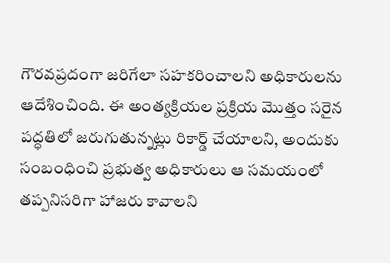గౌరవప్రదంగా జరిగేలా సహకరించాలని అధికారులను ఆదేశించింది. ఈ అంత్యక్రియల ప్రక్రియ మొత్తం సరైన పద్ధతిలో జరుగుతున్నట్లు రికార్డ్ చేయాలని, అందుకు సంబంధించి ప్రభుత్వ అధికారులు ఆ సమయంలో తప్పనిసరిగా హాజరు కావాలని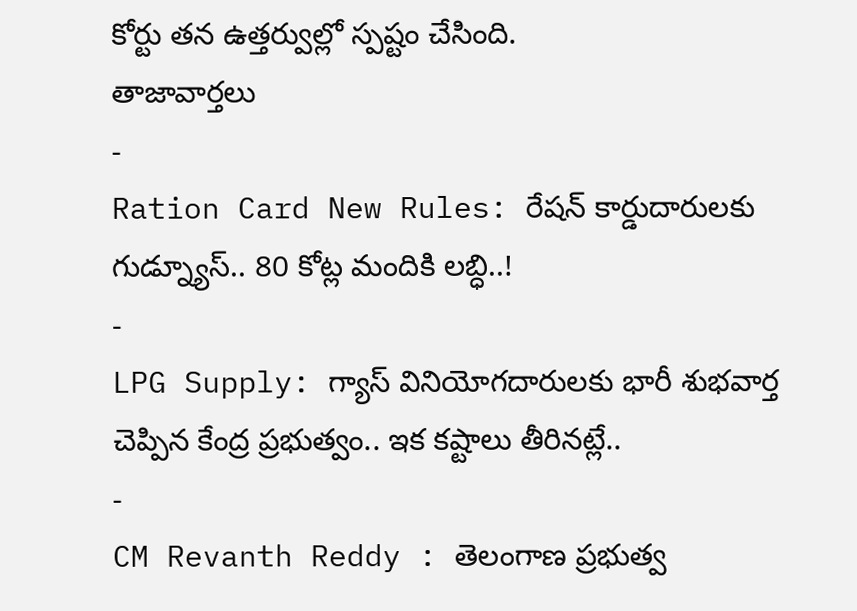కోర్టు తన ఉత్తర్వుల్లో స్పష్టం చేసింది.
తాజావార్తలు
-
Ration Card New Rules: రేషన్ కార్డుదారులకు గుడ్న్యూస్.. 80 కోట్ల మందికి లబ్ధి..!
-
LPG Supply: గ్యాస్ వినియోగదారులకు భారీ శుభవార్త చెప్పిన కేంద్ర ప్రభుత్వం.. ఇక కష్టాలు తీరినట్లే..
-
CM Revanth Reddy : తెలంగాణ ప్రభుత్వ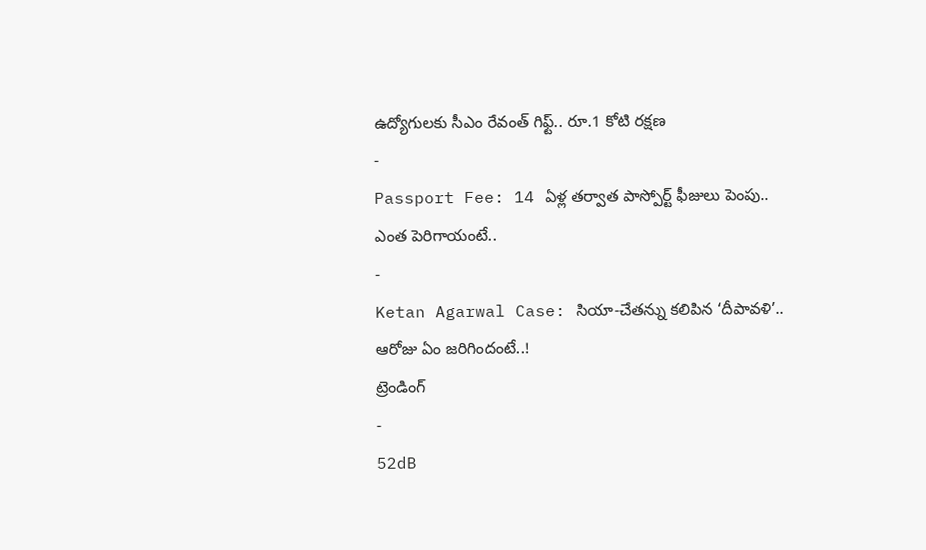ఉద్యోగులకు సీఎం రేవంత్ గిఫ్ట్.. రూ.1 కోటి రక్షణ
-
Passport Fee: 14 ఏళ్ల తర్వాత పాస్పోర్ట్ ఫీజులు పెంపు.. ఎంత పెరిగాయంటే..
-
Ketan Agarwal Case: సియా-చేతన్ను కలిపిన ‘దీపావళి’.. ఆరోజు ఏం జరిగిందంటే..!
ట్రెండింగ్
-
52dB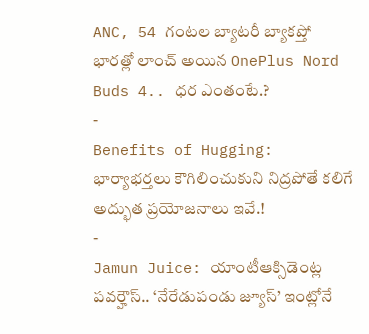ANC, 54 గంటల బ్యాటరీ బ్యాకప్తో భారత్లో లాంచ్ అయిన OnePlus Nord Buds 4.. ధర ఎంతంటే.?
-
Benefits of Hugging: భార్యాభర్తలు కౌగిలించుకుని నిద్రపోతే కలిగే అద్భుత ప్రయోజనాలు ఇవే.!
-
Jamun Juice: యాంటీఆక్సిడెంట్ల పవర్హౌస్.. ‘నేరేడుపండు జ్యూస్’ ఇంట్లోనే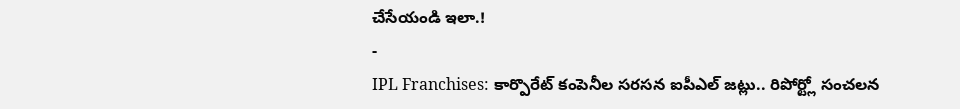చేసేయండి ఇలా.!
-
IPL Franchises: కార్పొరేట్ కంపెనీల సరసన ఐపీఎల్ జట్లు.. రిపోర్ట్లో సంచలన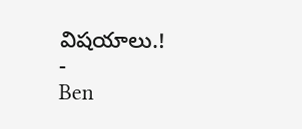విషయాలు.!
-
Ben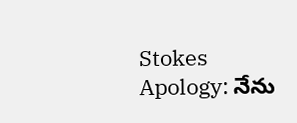Stokes Apology: నేను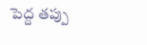పెద్ద తప్పు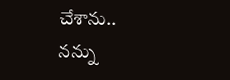చేశాను.. నన్ను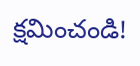క్షమించండి!